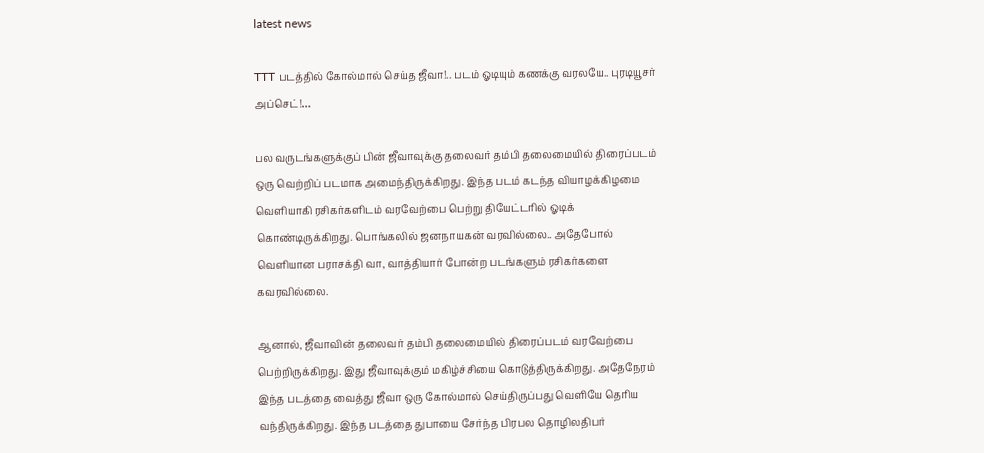latest news

TTT படத்தில் கோல்மால் செய்த ஜீவா!.. படம் ஓடியும் கணக்கு வரலயே.. புரடியூசர் அப்செட்!…

பல வருடங்களுக்குப் பின் ஜீவாவுக்கு தலைவர் தம்பி தலைமையில் திரைப்படம் ஒரு வெற்றிப் படமாக அமைந்திருக்கிறது. இந்த படம் கடந்த வியாழக்கிழமை வெளியாகி ரசிகர்களிடம் வரவேற்பை பெற்று தியேட்டரில் ஓடிக் கொண்டிருக்கிறது. பொங்கலில் ஜனநாயகன் வரவில்லை.. அதேபோல் வெளியான பராசக்தி வா, வாத்தியார் போன்ற படங்களும் ரசிகர்களை கவரவில்லை.

ஆனால், ஜீவாவின் தலைவர் தம்பி தலைமையில் திரைப்படம் வரவேற்பை பெற்றிருக்கிறது. இது ஜீவாவுக்கும் மகிழ்ச்சியை கொடுத்திருக்கிறது. அதேநேரம் இந்த படத்தை வைத்து ஜீவா ஒரு கோல்மால் செய்திருப்பது வெளியே தெரிய வந்திருக்கிறது. இந்த படத்தை துபாயை சேர்ந்த பிரபல தொழிலதிபர்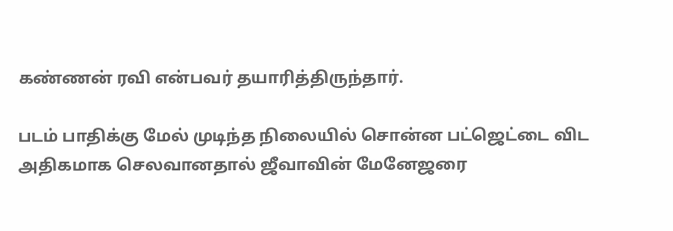கண்ணன் ரவி என்பவர் தயாரித்திருந்தார்.

படம் பாதிக்கு மேல் முடிந்த நிலையில் சொன்ன பட்ஜெட்டை விட அதிகமாக செலவானதால் ஜீவாவின் மேனேஜரை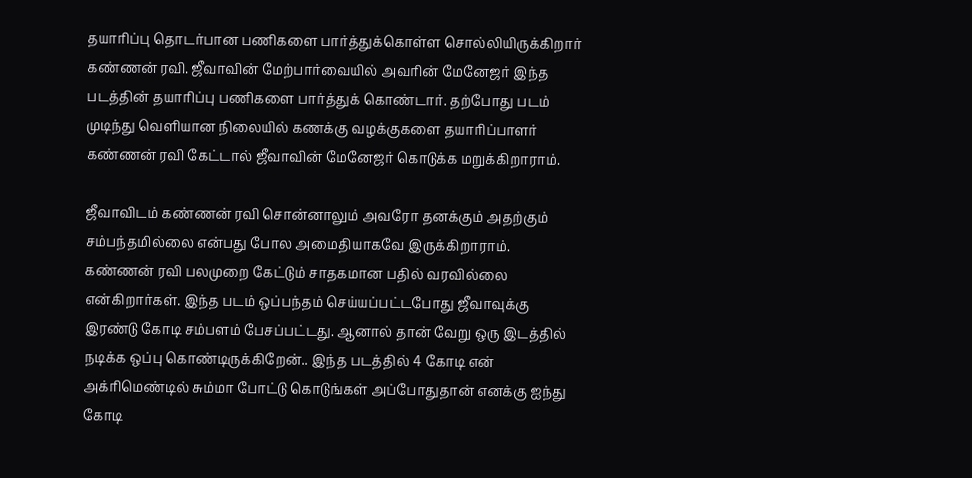தயாரிப்பு தொடர்பான பணிகளை பார்த்துக்கொள்ள சொல்லியிருக்கிறார் கண்ணன் ரவி. ஜீவாவின் மேற்பார்வையில் அவரின் மேனேஜர் இந்த படத்தின் தயாரிப்பு பணிகளை பார்த்துக் கொண்டார். தற்போது படம் முடிந்து வெளியான நிலையில் கணக்கு வழக்குகளை தயாரிப்பாளர் கண்ணன் ரவி கேட்டால் ஜீவாவின் மேனேஜர் கொடுக்க மறுக்கிறாராம்.

ஜீவாவிடம் கண்ணன் ரவி சொன்னாலும் அவரோ தனக்கும் அதற்கும் சம்பந்தமில்லை என்பது போல அமைதியாகவே இருக்கிறாராம். கண்ணன் ரவி பலமுறை கேட்டும் சாதகமான பதில் வரவில்லை என்கிறார்கள். இந்த படம் ஒப்பந்தம் செய்யப்பட்டபோது ஜீவாவுக்கு இரண்டு கோடி சம்பளம் பேசப்பட்டது. ஆனால் தான் வேறு ஒரு இடத்தில் நடிக்க ஒப்பு கொண்டிருக்கிறேன்.. இந்த படத்தில் 4 கோடி என் அக்ரிமெண்டில் சும்மா போட்டு கொடுங்கள் அப்போதுதான் எனக்கு ஐந்து கோடி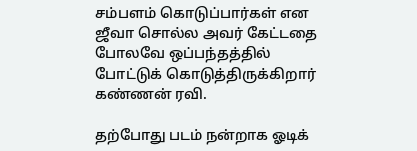சம்பளம் கொடுப்பார்கள் என ஜீவா சொல்ல அவர் கேட்டதை போலவே ஒப்பந்தத்தில் போட்டுக் கொடுத்திருக்கிறார் கண்ணன் ரவி.

தற்போது படம் நன்றாக ஓடிக்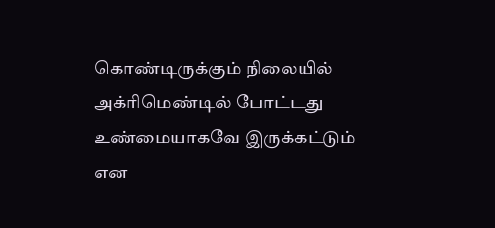கொண்டிருக்கும் நிலையில் அக்ரிமெண்டில் போட்டது உண்மையாகவே இருக்கட்டும் என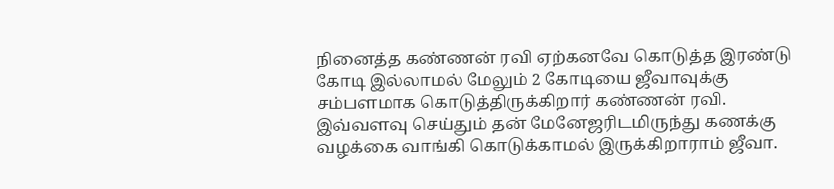நினைத்த கண்ணன் ரவி ஏற்கனவே கொடுத்த இரண்டு கோடி இல்லாமல் மேலும் 2 கோடியை ஜீவாவுக்கு சம்பளமாக கொடுத்திருக்கிறார் கண்ணன் ரவி. இவ்வளவு செய்தும் தன் மேனேஜரிடமிருந்து கணக்கு வழக்கை வாங்கி கொடுக்காமல் இருக்கிறாராம் ஜீவா.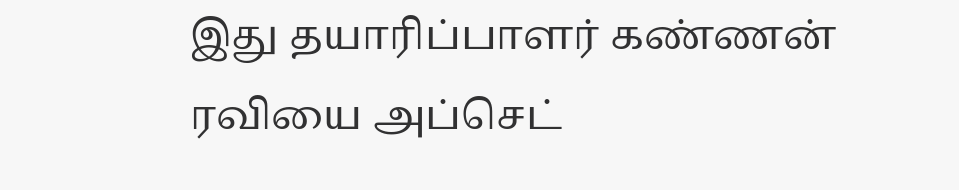இது தயாரிப்பாளர் கண்ணன் ரவியை அப்செட்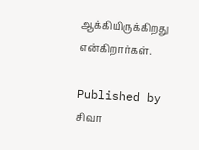ஆக்கியிருக்கிறது என்கிறார்கள்.

Published by
சிவா